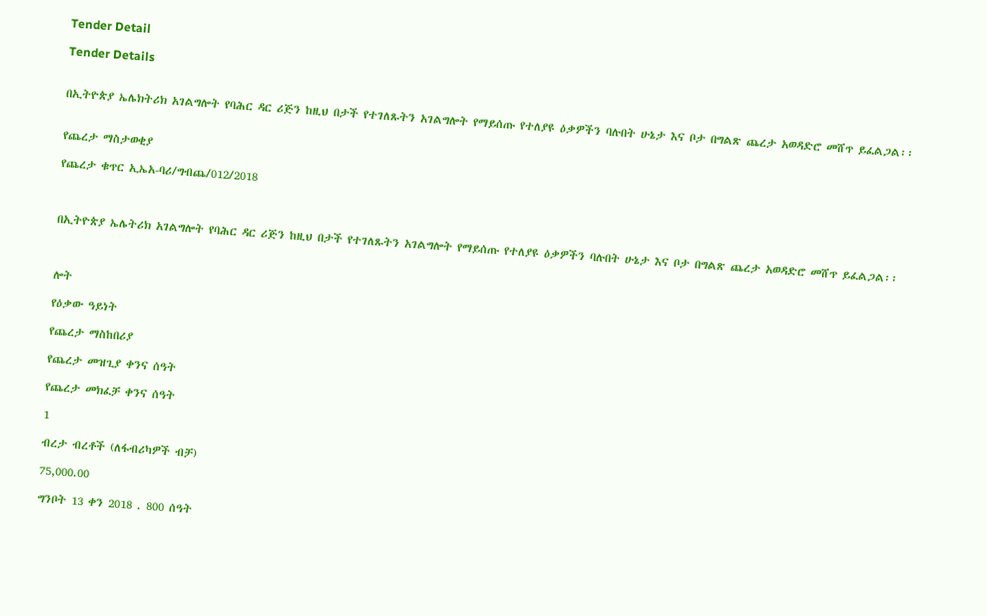Tender Detail

Tender Details


በኢትዮጵያ ኤሌክትሪክ አገልግሎት የባሕር ዳር ሪጅን ከዚህ በታች የተገለጹትን አገልግሎት የማይሰጡ የተለያዩ ዕቃዎችን ባሉበት ሁኔታ እና ቦታ በግልጽ ጨረታ አወዳድሮ መሸጥ ይፈልጋል፡፡


የጨረታ ማስታወቂያ

የጨረታ ቁጥር ኢኤአ-ባሪ/ግብጨ/012/2018



በኢትዮጵያ ኤሌትሪክ አገልግሎት የባሕር ዳር ሪጅን ከዚህ በታች የተገለጹትን አገልግሎት የማይሰጡ የተለያዩ ዕቃዎችን ባሉበት ሁኔታ እና ቦታ በግልጽ ጨረታ አወዳድሮ መሸጥ ይፈልጋል፡፡



ሎት

የዕቃው ዓይነት

የጨረታ ማስከበሪያ

የጨረታ መዝጊያ ቀንና ሰዓት

የጨረታ መክፈቻ ቀንና ሰዓት

1

ብረታ ብረቶች (ለፋብሪካዎች ብቻ)

75,000.00

ግንቦት 13 ቀን 2018 . 800 ሰዓት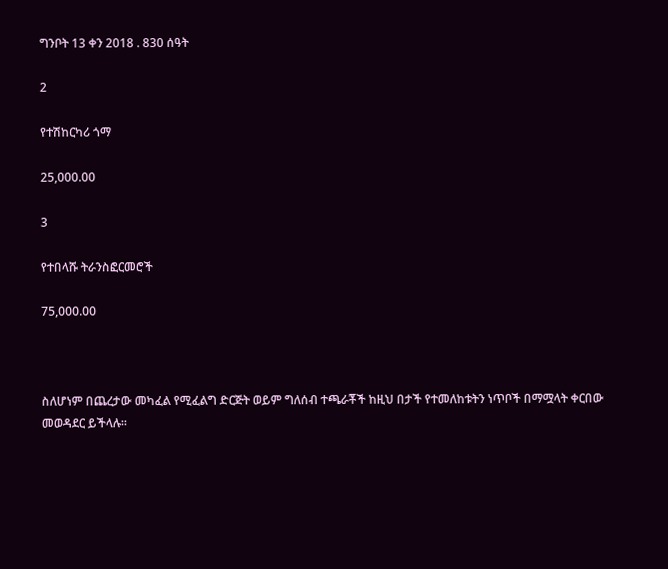ግንቦት 13 ቀን 2018 . 830 ሰዓት

2

የተሽከርካሪ ጎማ

25,000.00

3

የተበላሹ ትራንስፎርመሮች

75,000.00



ስለሆነም በጨረታው መካፈል የሚፈልግ ድርጅት ወይም ግለሰብ ተጫራቾች ከዚህ በታች የተመለከቱትን ነጥቦች በማሟላት ቀርበው መወዳደር ይችላሉ፡፡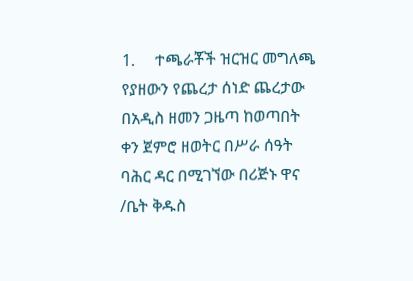1.     ተጫራቾች ዝርዝር መግለጫ የያዘውን የጨረታ ሰነድ ጨረታው በአዲስ ዘመን ጋዜጣ ከወጣበት ቀን ጀምሮ ዘወትር በሥራ ሰዓት ባሕር ዳር በሚገኘው በሪጅኑ ዋና /ቤት ቅዱስ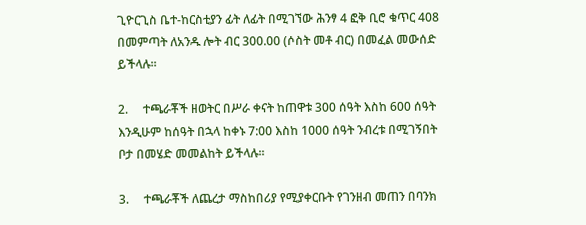ጊዮርጊስ ቤተ-ከርስቲያን ፊት ለፊት በሚገኘው ሕንፃ 4 ፎቅ ቢሮ ቁጥር 408 በመምጣት ለአንዱ ሎት ብር 300.00 (ሶስት መቶ ብር) በመፈል መውሰድ ይችላሉ፡፡

2.     ተጫራቾች ዘወትር በሥራ ቀናት ከጠዋቱ 300 ሰዓት እስከ 600 ሰዓት እንዲሁም ከሰዓት በኋላ ከቀኑ 7:00 እስከ 1000 ሰዓት ንብረቱ በሚገኝበት ቦታ በመሄድ መመልከት ይችላሉ፡፡

3.     ተጫራቾች ለጨረታ ማስከበሪያ የሚያቀርቡት የገንዘብ መጠን በባንክ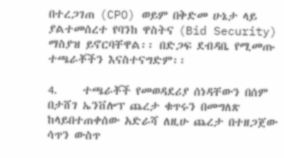በተረጋገጠ (CPO) ወይም በቅድመ ሁኔታ ላይ ያልተመሰረተ የባንከ ዋስትና (Bid Security) ማስያዝ ይኖርባቸዋል፡፡ በድጋፍ ደብዳቤ የሚመጡ ተጫራቾችን እናስተናግድም፡፡

4.     ተጫራቾች የመወዳደሪያ ሰነዳቸውን በሰም በታሸገ ኤንቨሎፕ ጨረታ ቁጥሩን በመግለጽ ከላይበተጠቀሰው አድራሻ ለዚሁ ጨረታ በተዘጋጀው ሳጥን ውስጥ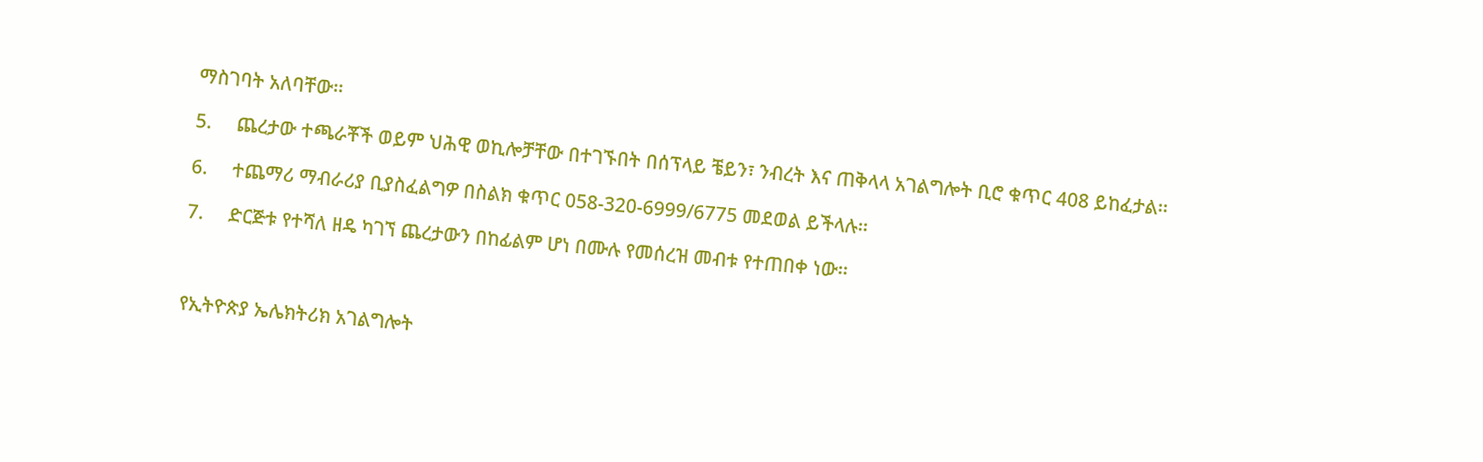ማስገባት አለባቸው፡፡

5.     ጨረታው ተጫራቾች ወይም ህሕዊ ወኪሎቻቸው በተገኙበት በሰፕላይ ቼይን፣ ንብረት እና ጠቅላላ አገልግሎት ቢሮ ቁጥር 408 ይከፈታል፡፡

6.     ተጨማሪ ማብራሪያ ቢያስፈልግዎ በስልክ ቁጥር 058-320-6999/6775 መደወል ይችላሉ፡፡

7.     ድርጅቱ የተሻለ ዘዴ ካገኘ ጨረታውን በከፊልም ሆነ በሙሉ የመሰረዝ መብቱ የተጠበቀ ነው፡፡



የኢትዮጵያ ኤሌክትሪክ አገልግሎት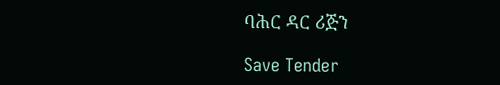ባሕር ዳር ሪጅን

Save Tender